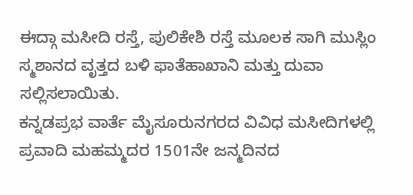ಈದ್ಗಾ ಮಸೀದಿ ರಸ್ತೆ, ಪುಲಿಕೇಶಿ ರಸ್ತೆ ಮೂಲಕ ಸಾಗಿ ಮುಸ್ಲಿಂ ಸ್ಮಶಾನದ ವೃತ್ತದ ಬಳಿ ಫಾತೆಹಾಖಾನಿ ಮತ್ತು ದುವಾ ಸಲ್ಲಿಸಲಾಯಿತು.
ಕನ್ನಡಪ್ರಭ ವಾರ್ತೆ ಮೈಸೂರುನಗರದ ವಿವಿಧ ಮಸೀದಿಗಳಲ್ಲಿ ಪ್ರವಾದಿ ಮಹಮ್ಮದರ 1501ನೇ ಜನ್ಮದಿನದ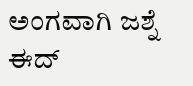ಅಂಗವಾಗಿ ಜಶ್ನೆ ಈದ್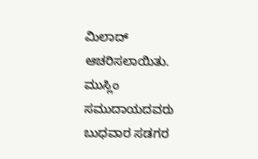ಮಿಲಾದ್ ಆಚರಿಸಲಾಯಿತು.
ಮುಸ್ಲಿಂ ಸಮುದಾಯದವರು ಬುಧವಾರ ಸಡಗರ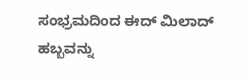ಸಂಭ್ರಮದಿಂದ ಈದ್ ಮಿಲಾದ್ ಹಬ್ಬವನ್ನು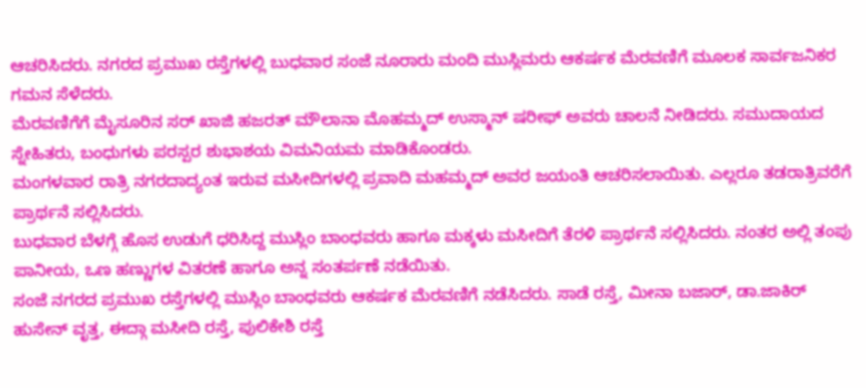ಆಚರಿಸಿದರು. ನಗರದ ಪ್ರಮುಖ ರಸ್ತೆಗಳಲ್ಲಿ ಬುಧವಾರ ಸಂಜೆ ನೂರಾರು ಮಂದಿ ಮುಸ್ಲಿಮರು ಆಕರ್ಷಕ ಮೆರವಣಿಗೆ ಮೂಲಕ ಸಾರ್ವಜನಿಕರ ಗಮನ ಸೆಳೆದರು.
ಮೆರವಣಿಗೆಗೆ ಮೈಸೂರಿನ ಸರ್ ಖಾಜಿ ಹಜರತ್ ಮೌಲಾನಾ ಮೊಹಮ್ಮದ್ ಉಸ್ಮಾನ್ ಷರೀಫ್ ಅವರು ಚಾಲನೆ ನೀಡಿದರು. ಸಮುದಾಯದ ಸ್ನೇಹಿತರು, ಬಂಧುಗಳು ಪರಸ್ಪರ ಶುಭಾಶಯ ವಿಮನಿಯಮ ಮಾಡಿಕೊಂಡರು.
ಮಂಗಳವಾರ ರಾತ್ರಿ ನಗರದಾದ್ಯಂತ ಇರುವ ಮಸೀದಿಗಳಲ್ಲಿ ಪ್ರವಾದಿ ಮಹಮ್ಮದ್ ಅವರ ಜಯಂತಿ ಆಚರಿಸಲಾಯಿತು. ಎಲ್ಲರೂ ತಡರಾತ್ರಿವರೆಗೆ ಪ್ರಾರ್ಥನೆ ಸಲ್ಲಿಸಿದರು.
ಬುಧವಾರ ಬೆಳಗ್ಗೆ ಹೊಸ ಉಡುಗೆ ಧರಿಸಿದ್ದ ಮುಸ್ಲಿಂ ಬಾಂಧವರು ಹಾಗೂ ಮಕ್ಕಳು ಮಸೀದಿಗೆ ತೆರಳಿ ಪ್ರಾರ್ಥನೆ ಸಲ್ಲಿಸಿದರು. ನಂತರ ಅಲ್ಲಿ ತಂಪು ಪಾನೀಯ, ಒಣ ಹಣ್ಣುಗಳ ವಿತರಣೆ ಹಾಗೂ ಅನ್ನ ಸಂತರ್ಪಣೆ ನಡೆಯಿತು.
ಸಂಜೆ ನಗರದ ಪ್ರಮುಖ ರಸ್ತೆಗಳಲ್ಲಿ ಮುಸ್ಲಿಂ ಬಾಂಧವರು ಆಕರ್ಷಕ ಮೆರವಣಿಗೆ ನಡೆಸಿದರು. ಸಾಡೆ ರಸ್ತೆ, ಮೀನಾ ಬಜಾರ್, ಡಾ.ಜಾಕಿರ್ ಹುಸೇನ್ ವೃತ್ತ, ಈದ್ಗಾ ಮಸೀದಿ ರಸ್ತೆ, ಪುಲಿಕೇಶಿ ರಸ್ತೆ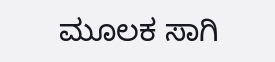ಮೂಲಕ ಸಾಗಿ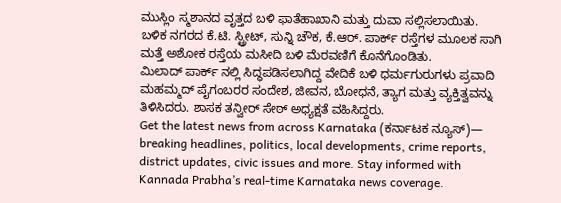ಮುಸ್ಲಿಂ ಸ್ಮಶಾನದ ವೃತ್ತದ ಬಳಿ ಫಾತೆಹಾಖಾನಿ ಮತ್ತು ದುವಾ ಸಲ್ಲಿಸಲಾಯಿತು.
ಬಳಿಕ ನಗರದ ಕೆ.ಟಿ. ಸ್ಟ್ರೀಟ್, ಸುನ್ನಿ ಚೌಕ, ಕೆ.ಆರ್. ಪಾರ್ಕ್ ರಸ್ತೆಗಳ ಮೂಲಕ ಸಾಗಿ ಮತ್ತೆ ಅಶೋಕ ರಸ್ತೆಯ ಮಸೀದಿ ಬಳಿ ಮೆರವಣಿಗೆ ಕೊನೆಗೊಂಡಿತು.
ಮಿಲಾದ್ ಪಾರ್ಕ್ ನಲ್ಲಿ ಸಿದ್ಧಪಡಿಸಲಾಗಿದ್ದ ವೇದಿಕೆ ಬಳಿ ಧರ್ಮಗುರುಗಳು ಪ್ರವಾದಿ ಮಹಮ್ಮದ್ ಪೈಗಂಬರರ ಸಂದೇಶ, ಜೀವನ, ಬೋಧನೆ, ತ್ಯಾಗ ಮತ್ತು ವ್ಯಕ್ತಿತ್ವವನ್ನು ತಿಳಿಸಿದರು. ಶಾಸಕ ತನ್ವೀರ್ ಸೇಠ್ ಅಧ್ಯಕ್ಷತೆ ವಹಿಸಿದ್ದರು.
Get the latest news from across Karnataka (ಕರ್ನಾಟಕ ನ್ಯೂಸ್)— breaking headlines, politics, local developments, crime reports, district updates, civic issues and more. Stay informed with Kannada Prabha’s real‑time Karnataka news coverage.